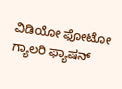ವಿಡಿಯೋ ಫೋಟೋ ಗ್ಯಾಲರಿ ಫ್ಯಾಷನ್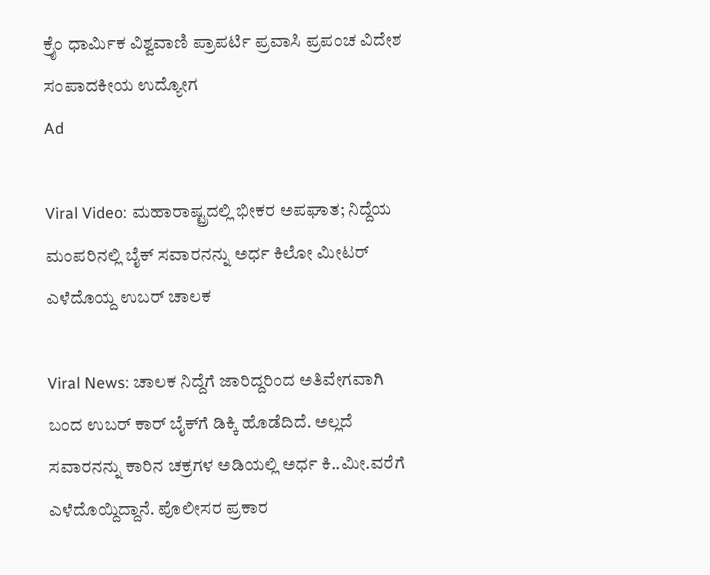ಕ್ರೈಂ ಧಾರ್ಮಿಕ ವಿಶ್ವವಾಣಿ ಪ್ರಾಪರ್ಟಿ ಪ್ರವಾಸಿ ಪ್ರಪಂಚ ವಿದೇಶ ಸಂಪಾದಕೀಯ ಉದ್ಯೋಗ
Ad

Viral Video: ಮಹಾರಾಷ್ಟ್ರದಲ್ಲಿ ಭೀಕರ ಅಪಘಾತ; ನಿದ್ದೆಯ ಮಂಪರಿನಲ್ಲಿ ಬೈಕ್ ಸವಾರನನ್ನು ಅರ್ಧ ಕಿಲೋ ಮೀಟರ್ ಎಳೆದೊಯ್ದ ಉಬರ್ ಚಾಲಕ

Viral News: ಚಾಲಕ ನಿದ್ದೆಗೆ ಜಾರಿದ್ದರಿಂದ ಅತಿವೇಗವಾಗಿ ಬಂದ ಉಬರ್ ಕಾರ್‌ ಬೈಕ್‌ಗೆ ಡಿಕ್ಕಿ ಹೊಡೆದಿದೆ. ಅಲ್ಲದೆ ಸವಾರನನ್ನು ಕಾರಿನ ಚಕ್ರಗಳ ಅಡಿಯಲ್ಲಿ ಅರ್ಧ ಕಿ‌..ಮೀ.ವರೆಗೆ ಎಳೆದೊಯ್ದಿದ್ದಾನೆ‌. ಪೊಲೀಸರ ಪ್ರಕಾರ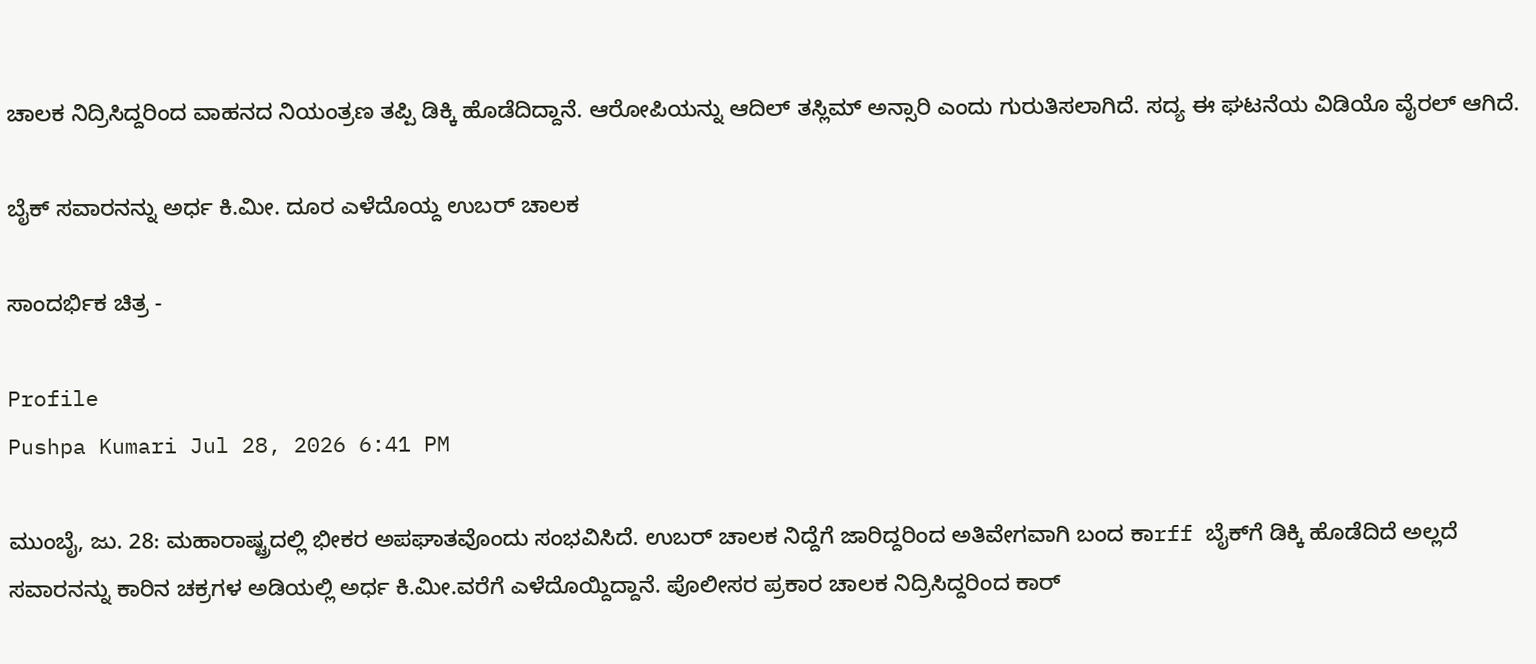ಚಾಲಕ ನಿದ್ರಿಸಿದ್ದರಿಂದ ವಾಹನದ ನಿಯಂತ್ರಣ ತಪ್ಪಿ ಡಿಕ್ಕಿ ಹೊಡೆದಿದ್ದಾನೆ‌. ಆರೋಪಿಯನ್ನು ಆದಿಲ್ ತಸ್ಲಿಮ್ ಅನ್ಸಾರಿ ಎಂದು ಗುರುತಿಸಲಾಗಿದೆ. ಸದ್ಯ ಈ ಘಟನೆಯ ವಿಡಿಯೊ ವೈರಲ್‌ ಆಗಿದೆ.

ಬೈಕ್ ಸವಾರನನ್ನು ಅರ್ಧ ಕಿ.ಮೀ. ದೂರ ಎಳೆದೊಯ್ದ ಉಬರ್ ಚಾಲಕ

ಸಾಂದರ್ಭಿಕ ಚಿತ್ರ -

Profile
Pushpa Kumari Jul 28, 2026 6:41 PM

ಮುಂಬೈ, ಜು. 28: ಮಹಾರಾಷ್ಟ್ರದಲ್ಲಿ ಭೀಕರ ಅಪಘಾತವೊಂದು ಸಂಭವಿಸಿದೆ. ಉಬರ್ ಚಾಲಕ ನಿದ್ದೆಗೆ ಜಾರಿದ್ದರಿಂದ ಅತಿವೇಗವಾಗಿ ಬಂದ ಕಾrff ಬೈಕ್‌ಗೆ ಡಿಕ್ಕಿ ಹೊಡೆದಿದೆ ಅಲ್ಲದೆ ಸವಾರನನ್ನು ಕಾರಿನ ಚಕ್ರಗಳ ಅಡಿಯಲ್ಲಿ ಅರ್ಧ ಕಿ‌.ಮೀ.ವರೆಗೆ ಎಳೆದೊಯ್ದಿದ್ದಾನೆ‌. ಪೊಲೀಸರ ಪ್ರಕಾರ ಚಾಲಕ ನಿದ್ರಿಸಿದ್ದರಿಂದ ಕಾರ್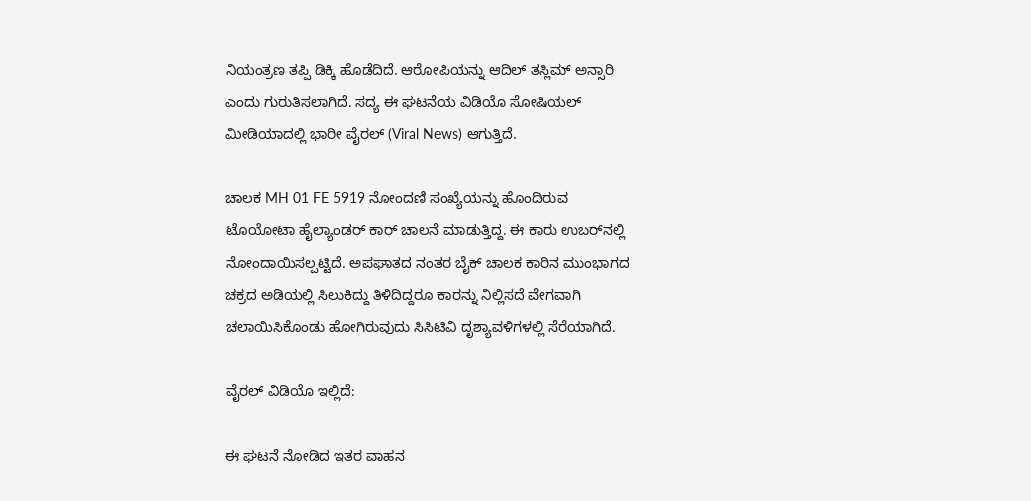ನಿಯಂತ್ರಣ ತಪ್ಪಿ ಡಿಕ್ಕಿ ಹೊಡೆದಿದೆ. ಆರೋಪಿಯನ್ನು ಆದಿಲ್ ತಸ್ಲಿಮ್ ಅನ್ಸಾರಿ ಎಂದು ಗುರುತಿಸಲಾಗಿದೆ. ಸದ್ಯ ಈ ಘಟನೆಯ ವಿಡಿಯೊ ಸೋಷಿಯಲ್ ಮೀಡಿಯಾದಲ್ಲಿ ಭಾರೀ ವೈರಲ್ (Viral News) ಆಗುತ್ತಿದೆ.

ಚಾಲಕ MH 01 FE 5919 ನೋಂದಣಿ ಸಂಖ್ಯೆಯನ್ನು ಹೊಂದಿರುವ ಟೊಯೋಟಾ ಹೈಲ್ಯಾಂಡರ್ ಕಾರ್‌ ಚಾಲನೆ ಮಾಡುತ್ತಿದ್ದ. ಈ ಕಾರು ಉಬರ್‌ನಲ್ಲಿ ನೋಂದಾಯಿಸಲ್ಪಟ್ಟಿದೆ. ಅಪಘಾತದ ನಂತರ ಬೈಕ್ ಚಾಲಕ ಕಾರಿನ ಮುಂಭಾಗದ ಚಕ್ರದ ಅಡಿಯಲ್ಲಿ ಸಿಲುಕಿದ್ದು ತಿಳಿದಿದ್ದರೂ ಕಾರನ್ನು ನಿಲ್ಲಿಸದೆ ವೇಗವಾಗಿ ಚಲಾಯಿಸಿಕೊಂಡು ಹೋಗಿರುವುದು ಸಿಸಿಟಿವಿ ದೃಶ್ಯಾವಳಿಗಳಲ್ಲಿ ಸೆರೆಯಾಗಿದೆ.

ವೈರಲ್‌ ವಿಡಿಯೊ ಇಲ್ಲಿದೆ:

ಈ ಘಟನೆ ನೋಡಿದ ಇತರ ವಾಹನ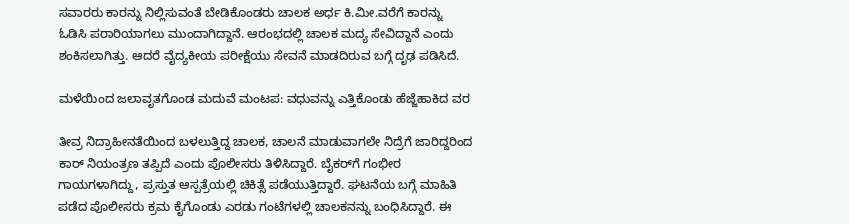ಸವಾರರು ಕಾರನ್ನು ನಿಲ್ಲಿಸುವಂತೆ ಬೇಡಿಕೊಂಡರು ಚಾಲಕ ಅರ್ಧ ಕಿ.ಮೀ.ವರೆಗೆ ಕಾರನ್ನು ಓಡಿಸಿ ಪರಾರಿಯಾಗಲು ಮುಂದಾಗಿದ್ದಾನೆ‌. ಆರಂಭದಲ್ಲಿ ಚಾಲಕ ಮದ್ಯ ಸೇವಿದ್ದಾನೆ ಎಂದು ಶಂಕಿಸಲಾಗಿತ್ತು. ಆದರೆ ವೈದ್ಯಕೀಯ ಪರೀಕ್ಷೆಯು ಸೇವನೆ ಮಾಡದಿರುವ ಬಗ್ಗೆ ದೃಢ ಪಡಿಸಿದೆ.

ಮಳೆಯಿಂದ ಜಲಾವೃತಗೊಂಡ ಮದುವೆ ಮಂಟಪ: ವಧುವನ್ನು ಎತ್ತಿಕೊಂಡು ಹೆಜ್ಜೆಹಾಕಿದ ವರ

ತೀವ್ರ ನಿದ್ರಾಹೀನತೆಯಿಂದ ಬಳಲುತ್ತಿದ್ದ ಚಾಲಕ, ಚಾಲನೆ ಮಾಡುವಾಗಲೇ ನಿದ್ರೆಗೆ ಜಾರಿದ್ದರಿಂದ ಕಾರ್‌ ನಿಯಂತ್ರಣ ತಪ್ಪಿದೆ ಎಂದು ಪೊಲೀಸರು ತಿಳಿಸಿದ್ದಾರೆ. ಬೈಕರ್‌ಗೆ ಗಂಭೀರ ಗಾಯಗಳಾಗಿದ್ದು, ಪ್ರಸ್ತುತ ಆಸ್ಪತ್ರೆಯಲ್ಲಿ ಚಿಕಿತ್ಸೆ ಪಡೆಯುತ್ತಿದ್ದಾರೆ. ಘಟನೆಯ ಬಗ್ಗೆ ಮಾಹಿತಿ ಪಡೆದ ಪೊಲೀಸರು ಕ್ರಮ ಕೈಗೊಂಡು ಎರಡು ಗಂಟೆಗಳಲ್ಲಿ ಚಾಲಕನನ್ನು ಬಂಧಿಸಿದ್ದಾರೆ. ಈ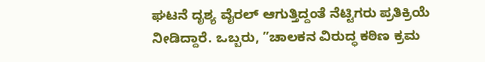ಘಟನೆ ದೃಶ್ಯ ವೈರಲ್ ಆಗುತ್ತಿದ್ದಂತೆ ನೆಟ್ಟಿಗರು ಪ್ರತಿಕ್ರಿಯೆ ನೀಡಿದ್ದಾರೆ. ಒಬ್ಬರು, ʼʼಚಾಲಕನ ವಿರುದ್ಧ ಕಠಿಣ ಕ್ರಮ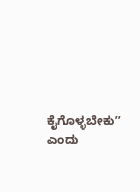ಕೈಗೊಳ್ಳಬೇಕುʼʼ ಎಂದು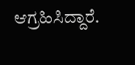ಆಗ್ರಹಿಸಿದ್ದಾರೆ.